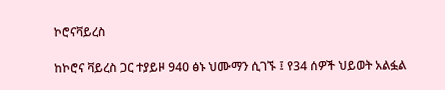ኮሮናቫይረስ

ከኮሮና ቫይረስ ጋር ተያይዞ 940 ፅኑ ህሙማን ሲገኙ ፤ የ34 ሰዎች ህይወት አልፏል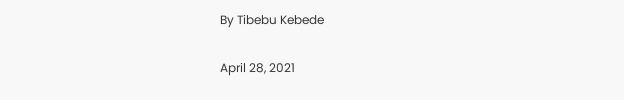By Tibebu Kebede

April 28, 2021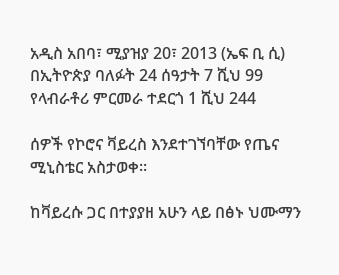አዲስ አበባ፣ ሚያዝያ 20፣ 2013 (ኤፍ ቢ ሲ) በኢትዮጵያ ባለፉት 24 ሰዓታት 7 ሺህ 99 የላብራቶሪ ምርመራ ተደርጎ 1 ሺህ 244

ሰዎች የኮሮና ቫይረስ እንደተገኘባቸው የጤና ሚኒስቴር አስታወቀ።

ከቫይረሱ ጋር በተያያዘ አሁን ላይ በፅኑ ህሙማን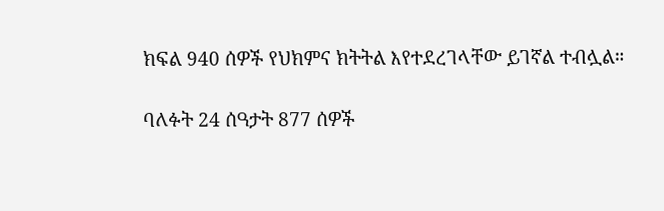ክፍል 940 ሰዎች የህክምና ክትትል እየተደረገላቸው ይገኛል ተብሏል።

ባለፉት 24 ሰዓታት 877 ሰዎች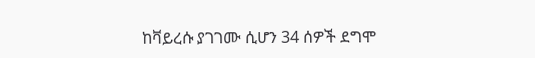ከቫይረሱ ያገገሙ ሲሆን 34 ሰዎች ደግሞ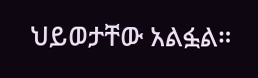ህይወታቸው አልፏል።